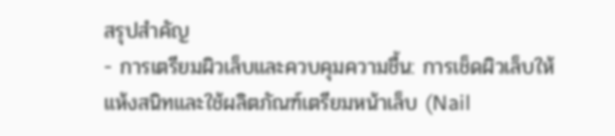สรุปสำคัญ
- การเตรียมผิวเล็บและควบคุมความชื้น: การเช็ดผิวเล็บให้แห้งสนิทและใช้ผลิตภัณฑ์เตรียมหน้าเล็บ (Nail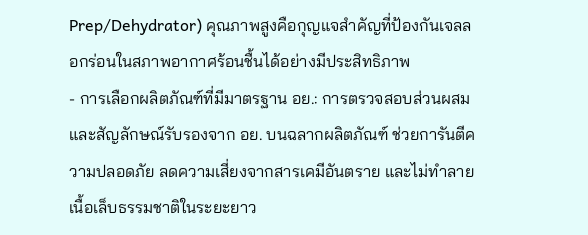Prep/Dehydrator) คุณภาพสูงคือกุญแจสำคัญที่ป้องกันเจลลอกร่อนในสภาพอากาศร้อนชื้นได้อย่างมีประสิทธิภาพ
- การเลือกผลิตภัณฑ์ที่มีมาตรฐาน อย.: การตรวจสอบส่วนผสมและสัญลักษณ์รับรองจาก อย. บนฉลากผลิตภัณฑ์ ช่วยการันตีความปลอดภัย ลดความเสี่ยงจากสารเคมีอันตราย และไม่ทำลายเนื้อเล็บธรรมชาติในระยะยาว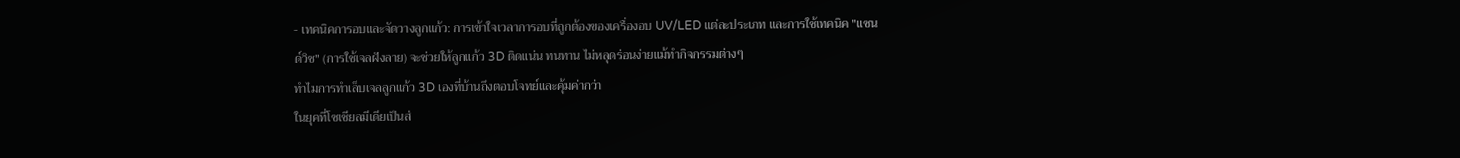- เทคนิคการอบและจัดวางลูกแก้ว: การเข้าใจเวลาการอบที่ถูกต้องของเครื่องอบ UV/LED แต่ละประเภท และการใช้เทคนิค "แซนด์วิช" (การใช้เจลฝังลาย) จะช่วยให้ลูกแก้ว 3D ติดแน่น ทนทาน ไม่หลุดร่อนง่ายแม้ทำกิจกรรมต่างๆ
ทำไมการทำเล็บเจลลูกแก้ว 3D เองที่บ้านถึงตอบโจทย์และคุ้มค่ากว่า
ในยุคที่โซเชียลมีเดียเป็นส่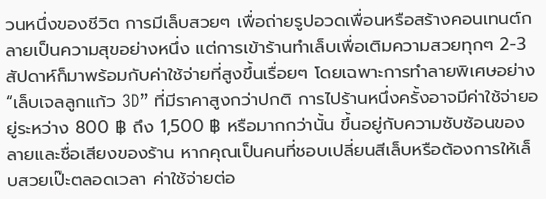วนหนึ่งของชีวิต การมีเล็บสวยๆ เพื่อถ่ายรูปอวดเพื่อนหรือสร้างคอนเทนต์กลายเป็นความสุขอย่างหนึ่ง แต่การเข้าร้านทำเล็บเพื่อเติมความสวยทุกๆ 2-3 สัปดาห์ก็มาพร้อมกับค่าใช้จ่ายที่สูงขึ้นเรื่อยๆ โดยเฉพาะการทำลายพิเศษอย่าง “เล็บเจลลูกแก้ว 3D” ที่มีราคาสูงกว่าปกติ การไปร้านหนึ่งครั้งอาจมีค่าใช้จ่ายอยู่ระหว่าง 800 ฿ ถึง 1,500 ฿ หรือมากกว่านั้น ขึ้นอยู่กับความซับซ้อนของลายและชื่อเสียงของร้าน หากคุณเป็นคนที่ชอบเปลี่ยนสีเล็บหรือต้องการให้เล็บสวยเป๊ะตลอดเวลา ค่าใช้จ่ายต่อ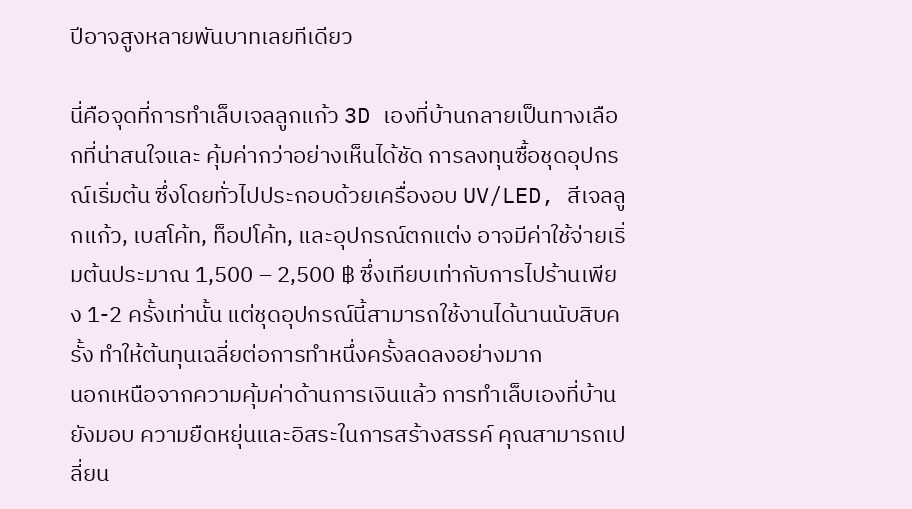ปีอาจสูงหลายพันบาทเลยทีเดียว

นี่คือจุดที่การทำเล็บเจลลูกแก้ว 3D เองที่บ้านกลายเป็นทางเลือกที่น่าสนใจและ คุ้มค่ากว่าอย่างเห็นได้ชัด การลงทุนซื้อชุดอุปกรณ์เริ่มต้น ซึ่งโดยทั่วไปประกอบด้วยเครื่องอบ UV/LED, สีเจลลูกแก้ว, เบสโค้ท, ท็อปโค้ท, และอุปกรณ์ตกแต่ง อาจมีค่าใช้จ่ายเริ่มต้นประมาณ 1,500 – 2,500 ฿ ซึ่งเทียบเท่ากับการไปร้านเพียง 1-2 ครั้งเท่านั้น แต่ชุดอุปกรณ์นี้สามารถใช้งานได้นานนับสิบครั้ง ทำให้ต้นทุนเฉลี่ยต่อการทำหนึ่งครั้งลดลงอย่างมาก
นอกเหนือจากความคุ้มค่าด้านการเงินแล้ว การทำเล็บเองที่บ้านยังมอบ ความยืดหยุ่นและอิสระในการสร้างสรรค์ คุณสามารถเปลี่ยน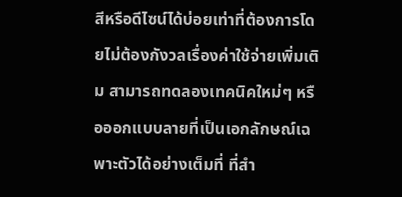สีหรือดีไซน์ได้บ่อยเท่าที่ต้องการโดยไม่ต้องกังวลเรื่องค่าใช้จ่ายเพิ่มเติม สามารถทดลองเทคนิคใหม่ๆ หรือออกแบบลายที่เป็นเอกลักษณ์เฉพาะตัวได้อย่างเต็มที่ ที่สำ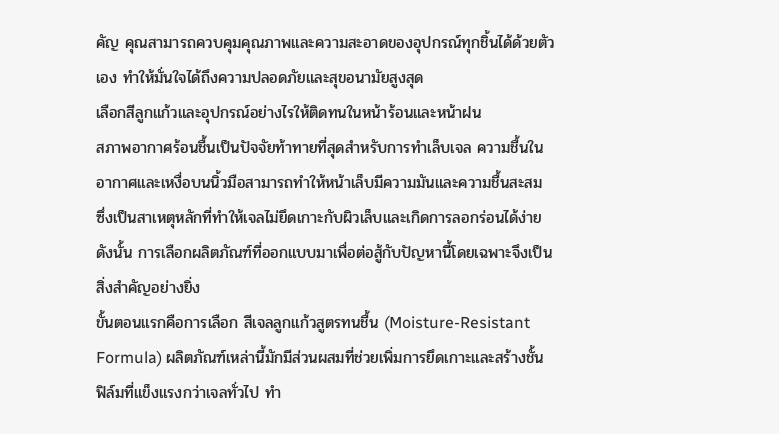คัญ คุณสามารถควบคุมคุณภาพและความสะอาดของอุปกรณ์ทุกชิ้นได้ด้วยตัวเอง ทำให้มั่นใจได้ถึงความปลอดภัยและสุขอนามัยสูงสุด
เลือกสีลูกแก้วและอุปกรณ์อย่างไรให้ติดทนในหน้าร้อนและหน้าฝน
สภาพอากาศร้อนชื้นเป็นปัจจัยท้าทายที่สุดสำหรับการทำเล็บเจล ความชื้นในอากาศและเหงื่อบนนิ้วมือสามารถทำให้หน้าเล็บมีความมันและความชื้นสะสม ซึ่งเป็นสาเหตุหลักที่ทำให้เจลไม่ยึดเกาะกับผิวเล็บและเกิดการลอกร่อนได้ง่าย ดังนั้น การเลือกผลิตภัณฑ์ที่ออกแบบมาเพื่อต่อสู้กับปัญหานี้โดยเฉพาะจึงเป็นสิ่งสำคัญอย่างยิ่ง
ขั้นตอนแรกคือการเลือก สีเจลลูกแก้วสูตรทนชื้น (Moisture-Resistant Formula) ผลิตภัณฑ์เหล่านี้มักมีส่วนผสมที่ช่วยเพิ่มการยึดเกาะและสร้างชั้นฟิล์มที่แข็งแรงกว่าเจลทั่วไป ทำ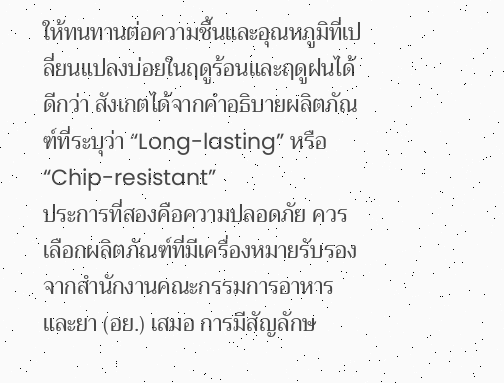ให้ทนทานต่อความชื้นและอุณหภูมิที่เปลี่ยนแปลงบ่อยในฤดูร้อนและฤดูฝนได้ดีกว่า สังเกตได้จากคำอธิบายผลิตภัณฑ์ที่ระบุว่า “Long-lasting” หรือ “Chip-resistant”
ประการที่สองคือความปลอดภัย ควรเลือกผลิตภัณฑ์ที่มีเครื่องหมายรับรองจากสำนักงานคณะกรรมการอาหารและยา (อย.) เสมอ การมีสัญลักษ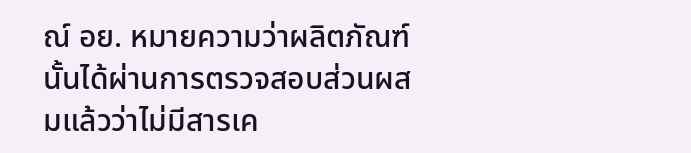ณ์ อย. หมายความว่าผลิตภัณฑ์นั้นได้ผ่านการตรวจสอบส่วนผสมแล้วว่าไม่มีสารเค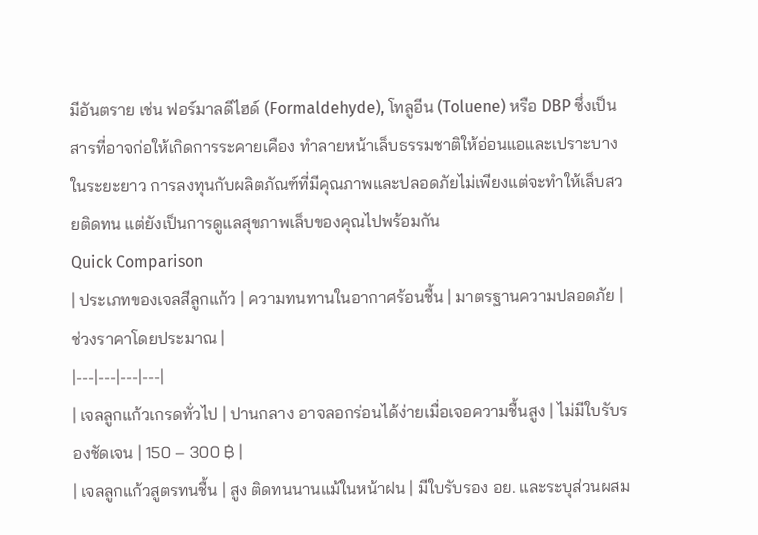มีอันตราย เช่น ฟอร์มาลดีไฮด์ (Formaldehyde), โทลูอีน (Toluene) หรือ DBP ซึ่งเป็นสารที่อาจก่อให้เกิดการระคายเคือง ทำลายหน้าเล็บธรรมชาติให้อ่อนแอและเปราะบางในระยะยาว การลงทุนกับผลิตภัณฑ์ที่มีคุณภาพและปลอดภัยไม่เพียงแต่จะทำให้เล็บสวยติดทน แต่ยังเป็นการดูแลสุขภาพเล็บของคุณไปพร้อมกัน
Quick Comparison
| ประเภทของเจลสีลูกแก้ว | ความทนทานในอากาศร้อนชื้น | มาตรฐานความปลอดภัย | ช่วงราคาโดยประมาณ |
|---|---|---|---|
| เจลลูกแก้วเกรดทั่วไป | ปานกลาง อาจลอกร่อนได้ง่ายเมื่อเจอความชื้นสูง | ไม่มีใบรับรองชัดเจน | 150 – 300 ฿ |
| เจลลูกแก้วสูตรทนชื้น | สูง ติดทนนานแม้ในหน้าฝน | มีใบรับรอง อย. และระบุส่วนผสม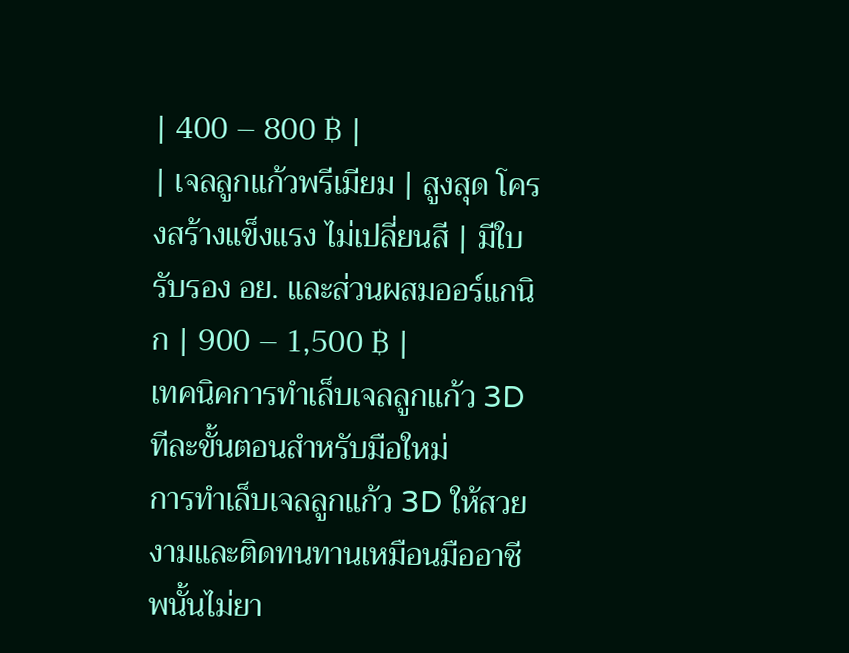| 400 – 800 ฿ |
| เจลลูกแก้วพรีเมียม | สูงสุด โครงสร้างแข็งแรง ไม่เปลี่ยนสี | มีใบรับรอง อย. และส่วนผสมออร์แกนิก | 900 – 1,500 ฿ |
เทคนิคการทำเล็บเจลลูกแก้ว 3D ทีละขั้นตอนสำหรับมือใหม่
การทำเล็บเจลลูกแก้ว 3D ให้สวยงามและติดทนทานเหมือนมืออาชีพนั้นไม่ยา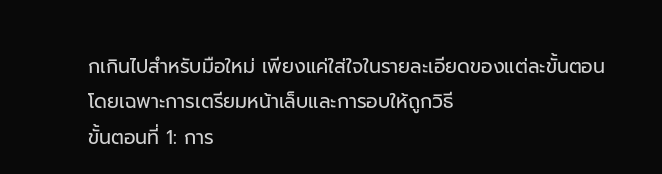กเกินไปสำหรับมือใหม่ เพียงแค่ใส่ใจในรายละเอียดของแต่ละขั้นตอน โดยเฉพาะการเตรียมหน้าเล็บและการอบให้ถูกวิธี
ขั้นตอนที่ 1: การ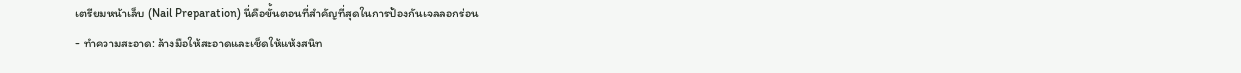เตรียมหน้าเล็บ (Nail Preparation) นี่คือขั้นตอนที่สำคัญที่สุดในการป้องกันเจลลอกร่อน
- ทำความสะอาด: ล้างมือให้สะอาดและเช็ดให้แห้งสนิท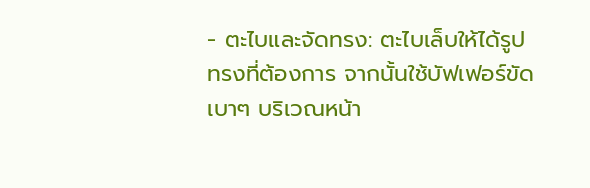- ตะไบและจัดทรง: ตะไบเล็บให้ได้รูปทรงที่ต้องการ จากนั้นใช้บัฟเฟอร์ขัดเบาๆ บริเวณหน้า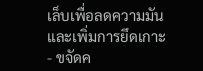เล็บเพื่อลดความมันและเพิ่มการยึดเกาะ
- ขจัดค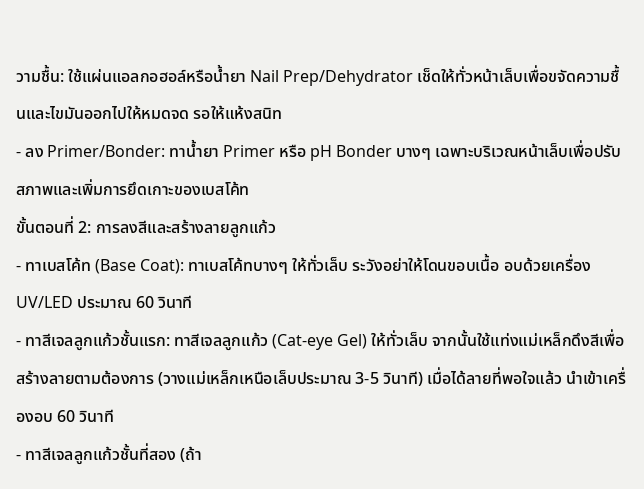วามชื้น: ใช้แผ่นแอลกอฮอล์หรือน้ำยา Nail Prep/Dehydrator เช็ดให้ทั่วหน้าเล็บเพื่อขจัดความชื้นและไขมันออกไปให้หมดจด รอให้แห้งสนิท
- ลง Primer/Bonder: ทาน้ำยา Primer หรือ pH Bonder บางๆ เฉพาะบริเวณหน้าเล็บเพื่อปรับสภาพและเพิ่มการยึดเกาะของเบสโค้ท
ขั้นตอนที่ 2: การลงสีและสร้างลายลูกแก้ว
- ทาเบสโค้ท (Base Coat): ทาเบสโค้ทบางๆ ให้ทั่วเล็บ ระวังอย่าให้โดนขอบเนื้อ อบด้วยเครื่อง UV/LED ประมาณ 60 วินาที
- ทาสีเจลลูกแก้วชั้นแรก: ทาสีเจลลูกแก้ว (Cat-eye Gel) ให้ทั่วเล็บ จากนั้นใช้แท่งแม่เหล็กดึงสีเพื่อสร้างลายตามต้องการ (วางแม่เหล็กเหนือเล็บประมาณ 3-5 วินาที) เมื่อได้ลายที่พอใจแล้ว นำเข้าเครื่องอบ 60 วินาที
- ทาสีเจลลูกแก้วชั้นที่สอง (ถ้า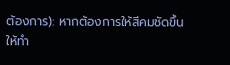ต้องการ): หากต้องการให้สีคมชัดขึ้น ให้ทำ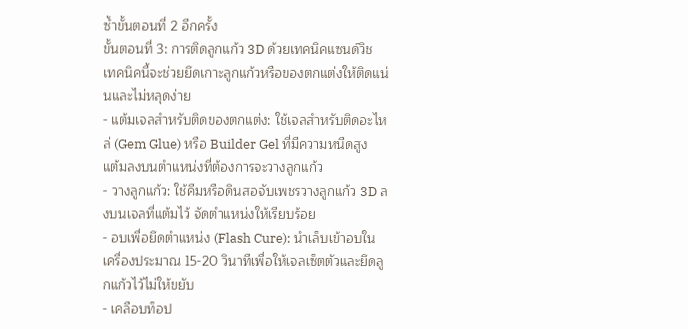ซ้ำขั้นตอนที่ 2 อีกครั้ง
ขั้นตอนที่ 3: การติดลูกแก้ว 3D ด้วยเทคนิคแซนด์วิช เทคนิคนี้จะช่วยยึดเกาะลูกแก้วหรือของตกแต่งให้ติดแน่นและไม่หลุดง่าย
- แต้มเจลสำหรับติดของตกแต่ง: ใช้เจลสำหรับติดอะไหล่ (Gem Glue) หรือ Builder Gel ที่มีความหนืดสูง แต้มลงบนตำแหน่งที่ต้องการจะวางลูกแก้ว
- วางลูกแก้ว: ใช้คีมหรือดินสอจับเพชรวางลูกแก้ว 3D ลงบนเจลที่แต้มไว้ จัดตำแหน่งให้เรียบร้อย
- อบเพื่อยึดตำแหน่ง (Flash Cure): นำเล็บเข้าอบในเครื่องประมาณ 15-20 วินาทีเพื่อให้เจลเซ็ตตัวและยึดลูกแก้วไว้ไม่ให้ขยับ
- เคลือบท็อป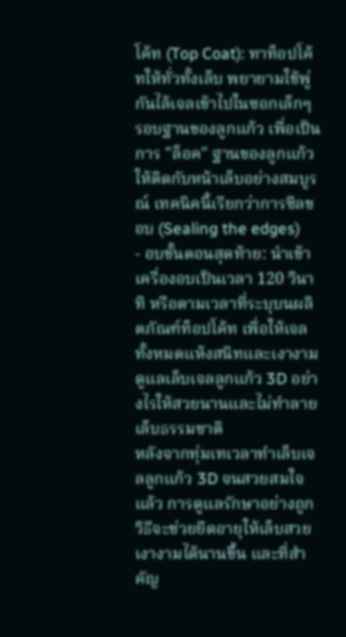โค้ท (Top Coat): ทาท็อปโค้ทให้ทั่วทั้งเล็บ พยายามใช้พู่กันไล้เจลเข้าไปในซอกเล็กๆ รอบฐานของลูกแก้ว เพื่อเป็นการ "ล็อค" ฐานของลูกแก้วให้ติดกับหน้าเล็บอย่างสมบูรณ์ เทคนิคนี้เรียกว่าการซีลขอบ (Sealing the edges)
- อบขั้นตอนสุดท้าย: นำเข้าเครื่องอบเป็นเวลา 120 วินาที หรือตามเวลาที่ระบุบนผลิตภัณฑ์ท็อปโค้ท เพื่อให้เจลทั้งหมดแห้งสนิทและเงางาม
ดูแลเล็บเจลลูกแก้ว 3D อย่างไรให้สวยนานและไม่ทำลายเล็บธรรมชาติ
หลังจากทุ่มเทเวลาทำเล็บเจลลูกแก้ว 3D จนสวยสมใจแล้ว การดูแลรักษาอย่างถูกวิธีจะช่วยยืดอายุให้เล็บสวยเงางามได้นานขึ้น และที่สำคัญ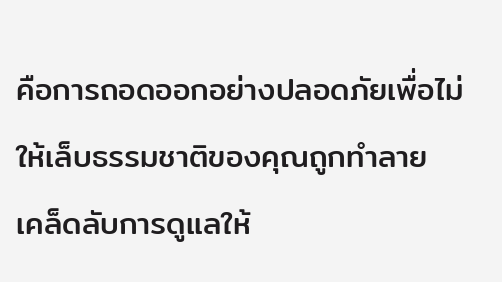คือการถอดออกอย่างปลอดภัยเพื่อไม่ให้เล็บธรรมชาติของคุณถูกทำลาย
เคล็ดลับการดูแลให้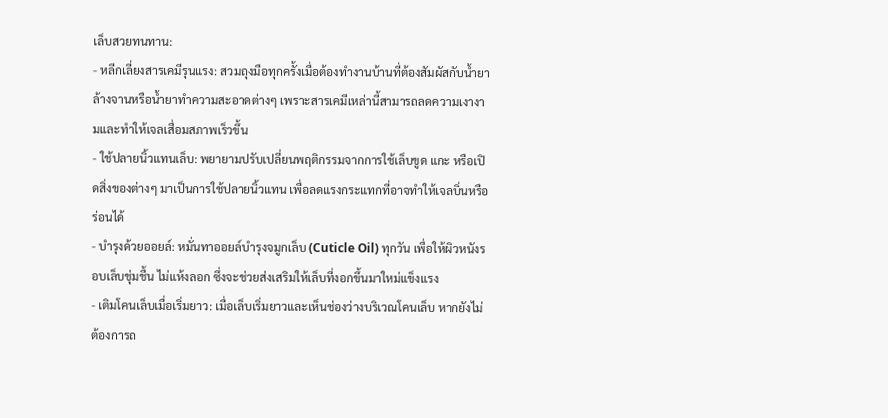เล็บสวยทนทาน:
- หลีกเลี่ยงสารเคมีรุนแรง: สวมถุงมือทุกครั้งเมื่อต้องทำงานบ้านที่ต้องสัมผัสกับน้ำยาล้างจานหรือน้ำยาทำความสะอาดต่างๆ เพราะสารเคมีเหล่านี้สามารถลดความเงางามและทำให้เจลเสื่อมสภาพเร็วขึ้น
- ใช้ปลายนิ้วแทนเล็บ: พยายามปรับเปลี่ยนพฤติกรรมจากการใช้เล็บขูด แกะ หรือเปิดสิ่งของต่างๆ มาเป็นการใช้ปลายนิ้วแทน เพื่อลดแรงกระแทกที่อาจทำให้เจลบิ่นหรือร่อนได้
- บำรุงด้วยออยล์: หมั่นทาออยล์บำรุงจมูกเล็บ (Cuticle Oil) ทุกวัน เพื่อให้ผิวหนังรอบเล็บชุ่มชื้น ไม่แห้งลอก ซึ่งจะช่วยส่งเสริมให้เล็บที่งอกขึ้นมาใหม่แข็งแรง
- เติมโคนเล็บเมื่อเริ่มยาว: เมื่อเล็บเริ่มยาวและเห็นช่องว่างบริเวณโคนเล็บ หากยังไม่ต้องการถ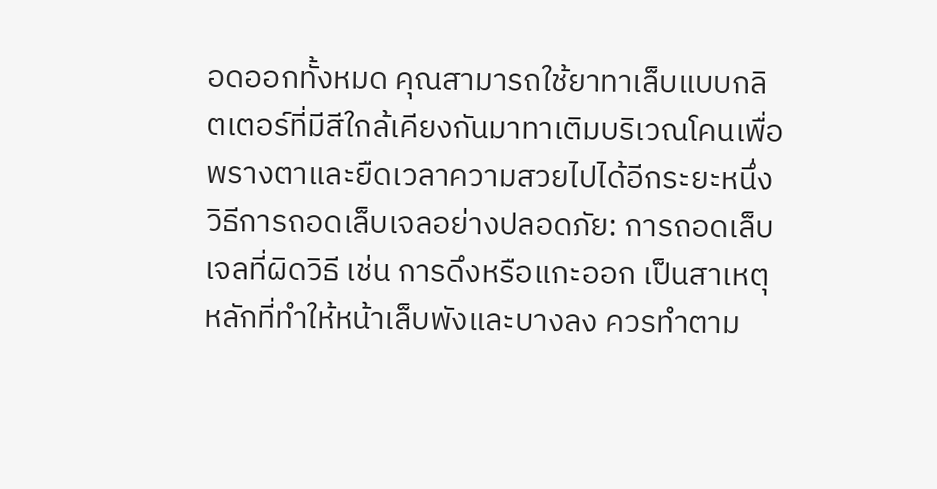อดออกทั้งหมด คุณสามารถใช้ยาทาเล็บแบบกลิตเตอร์ที่มีสีใกล้เคียงกันมาทาเติมบริเวณโคนเพื่อพรางตาและยืดเวลาความสวยไปได้อีกระยะหนึ่ง
วิธีการถอดเล็บเจลอย่างปลอดภัย: การถอดเล็บเจลที่ผิดวิธี เช่น การดึงหรือแกะออก เป็นสาเหตุหลักที่ทำให้หน้าเล็บพังและบางลง ควรทำตาม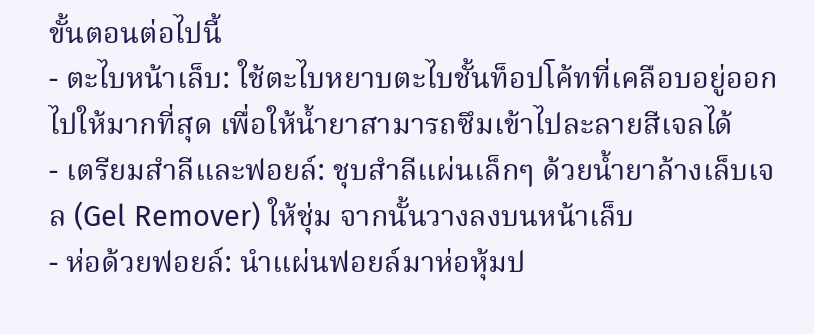ขั้นตอนต่อไปนี้
- ตะไบหน้าเล็บ: ใช้ตะไบหยาบตะไบชั้นท็อปโค้ทที่เคลือบอยู่ออกไปให้มากที่สุด เพื่อให้น้ำยาสามารถซึมเข้าไปละลายสีเจลได้
- เตรียมสำลีและฟอยล์: ชุบสำลีแผ่นเล็กๆ ด้วยน้ำยาล้างเล็บเจล (Gel Remover) ให้ชุ่ม จากนั้นวางลงบนหน้าเล็บ
- ห่อด้วยฟอยล์: นำแผ่นฟอยล์มาห่อหุ้มป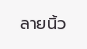ลายนิ้ว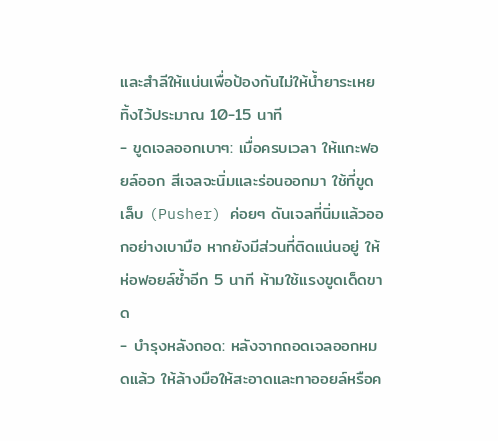และสำลีให้แน่นเพื่อป้องกันไม่ให้น้ำยาระเหย ทิ้งไว้ประมาณ 10-15 นาที
- ขูดเจลออกเบาๆ: เมื่อครบเวลา ให้แกะฟอยล์ออก สีเจลจะนิ่มและร่อนออกมา ใช้ที่ขูดเล็บ (Pusher) ค่อยๆ ดันเจลที่นิ่มแล้วออกอย่างเบามือ หากยังมีส่วนที่ติดแน่นอยู่ ให้ห่อฟอยล์ซ้ำอีก 5 นาที ห้ามใช้แรงขูดเด็ดขาด
- บำรุงหลังถอด: หลังจากถอดเจลออกหมดแล้ว ให้ล้างมือให้สะอาดและทาออยล์หรือค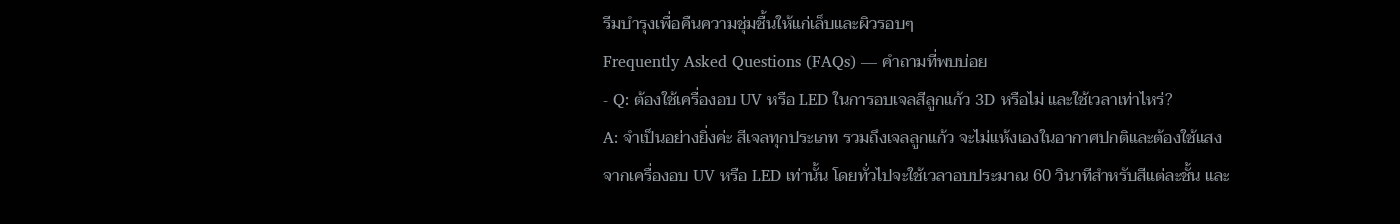รีมบำรุงเพื่อคืนความชุ่มชื้นให้แก่เล็บและผิวรอบๆ
Frequently Asked Questions (FAQs) — คำถามที่พบบ่อย
- Q: ต้องใช้เครื่องอบ UV หรือ LED ในการอบเจลสีลูกแก้ว 3D หรือไม่ และใช้เวลาเท่าไหร่?
A: จำเป็นอย่างยิ่งค่ะ สีเจลทุกประเภท รวมถึงเจลลูกแก้ว จะไม่แห้งเองในอากาศปกติและต้องใช้แสงจากเครื่องอบ UV หรือ LED เท่านั้น โดยทั่วไปจะใช้เวลาอบประมาณ 60 วินาทีสำหรับสีแต่ละชั้น และ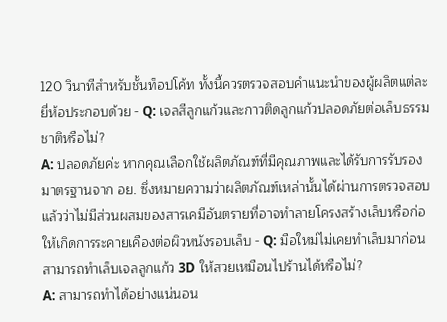120 วินาทีสำหรับชั้นท็อปโค้ท ทั้งนี้ควรตรวจสอบคำแนะนำของผู้ผลิตแต่ละยี่ห้อประกอบด้วย - Q: เจลสีลูกแก้วและกาวติดลูกแก้วปลอดภัยต่อเล็บธรรมชาติหรือไม่?
A: ปลอดภัยค่ะ หากคุณเลือกใช้ผลิตภัณฑ์ที่มีคุณภาพและได้รับการรับรองมาตรฐานจาก อย. ซึ่งหมายความว่าผลิตภัณฑ์เหล่านั้นได้ผ่านการตรวจสอบแล้วว่าไม่มีส่วนผสมของสารเคมีอันตรายที่อาจทำลายโครงสร้างเล็บหรือก่อให้เกิดการระคายเคืองต่อผิวหนังรอบเล็บ - Q: มือใหม่ไม่เคยทำเล็บมาก่อน สามารถทำเล็บเจลลูกแก้ว 3D ให้สวยเหมือนไปร้านได้หรือไม่?
A: สามารถทำได้อย่างแน่นอน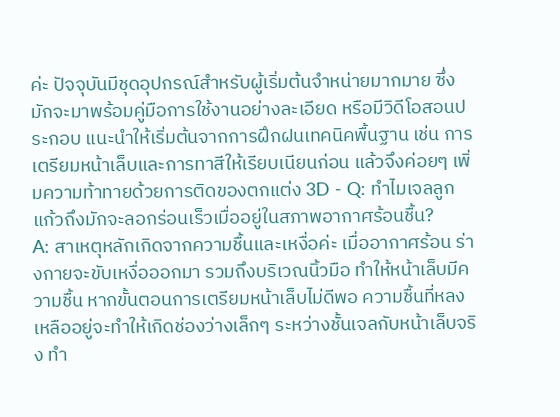ค่ะ ปัจจุบันมีชุดอุปกรณ์สำหรับผู้เริ่มต้นจำหน่ายมากมาย ซึ่งมักจะมาพร้อมคู่มือการใช้งานอย่างละเอียด หรือมีวิดีโอสอนประกอบ แนะนำให้เริ่มต้นจากการฝึกฝนเทคนิคพื้นฐาน เช่น การเตรียมหน้าเล็บและการทาสีให้เรียบเนียนก่อน แล้วจึงค่อยๆ เพิ่มความท้าทายด้วยการติดของตกแต่ง 3D - Q: ทำไมเจลลูกแก้วถึงมักจะลอกร่อนเร็วเมื่ออยู่ในสภาพอากาศร้อนชื้น?
A: สาเหตุหลักเกิดจากความชื้นและเหงื่อค่ะ เมื่ออากาศร้อน ร่างกายจะขับเหงื่อออกมา รวมถึงบริเวณนิ้วมือ ทำให้หน้าเล็บมีความชื้น หากขั้นตอนการเตรียมหน้าเล็บไม่ดีพอ ความชื้นที่หลงเหลืออยู่จะทำให้เกิดช่องว่างเล็กๆ ระหว่างชั้นเจลกับหน้าเล็บจริง ทำ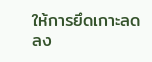ให้การยึดเกาะลดลง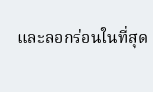และลอกร่อนในที่สุด